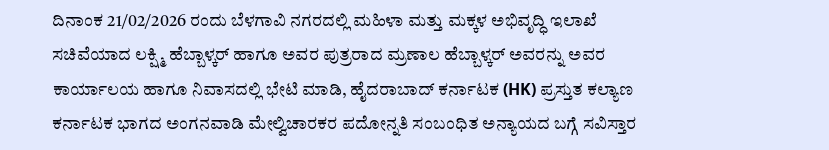ದಿನಾಂಕ 21/02/2026 ರಂದು ಬೆಳಗಾವಿ ನಗರದಲ್ಲಿ ಮಹಿಳಾ ಮತ್ತು ಮಕ್ಕಳ ಅಭಿವೃದ್ಧಿ ಇಲಾಖೆ ಸಚಿವೆಯಾದ ಲಕ್ಷ್ಮಿ ಹೆಬ್ಬಾಳ್ಕರ್ ಹಾಗೂ ಅವರ ಪುತ್ರರಾದ ಮ್ರಣಾಲ ಹೆಬ್ಬಾಳ್ಕರ್ ಅವರನ್ನು ಅವರ ಕಾರ್ಯಾಲಯ ಹಾಗೂ ನಿವಾಸದಲ್ಲಿ ಭೇಟಿ ಮಾಡಿ, ಹೈದರಾಬಾದ್ ಕರ್ನಾಟಕ (HK) ಪ್ರಸ್ತುತ ಕಲ್ಯಾಣ ಕರ್ನಾಟಕ ಭಾಗದ ಅಂಗನವಾಡಿ ಮೇಲ್ವಿಚಾರಕರ ಪದೋನ್ನತಿ ಸಂಬಂಧಿತ ಅನ್ಯಾಯದ ಬಗ್ಗೆ ಸವಿಸ್ತಾರ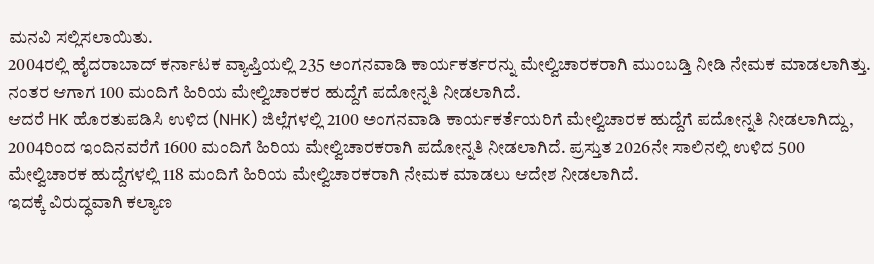ಮನವಿ ಸಲ್ಲಿಸಲಾಯಿತು.
2004ರಲ್ಲಿ ಹೈದರಾಬಾದ್ ಕರ್ನಾಟಕ ವ್ಯಾಪ್ತಿಯಲ್ಲಿ 235 ಅಂಗನವಾಡಿ ಕಾರ್ಯಕರ್ತರನ್ನು ಮೇಲ್ವಿಚಾರಕರಾಗಿ ಮುಂಬಡ್ತಿ ನೀಡಿ ನೇಮಕ ಮಾಡಲಾಗಿತ್ತು. ನಂತರ ಆಗಾಗ 100 ಮಂದಿಗೆ ಹಿರಿಯ ಮೇಲ್ವಿಚಾರಕರ ಹುದ್ದೆಗೆ ಪದೋನ್ನತಿ ನೀಡಲಾಗಿದೆ.
ಆದರೆ HK ಹೊರತುಪಡಿಸಿ ಉಳಿದ (NHK) ಜಿಲ್ಲೆಗಳಲ್ಲಿ 2100 ಅಂಗನವಾಡಿ ಕಾರ್ಯಕರ್ತೆಯರಿಗೆ ಮೇಲ್ವಿಚಾರಕ ಹುದ್ದೆಗೆ ಪದೋನ್ನತಿ ನೀಡಲಾಗಿದ್ದು, 2004ರಿಂದ ಇಂದಿನವರೆಗೆ 1600 ಮಂದಿಗೆ ಹಿರಿಯ ಮೇಲ್ವಿಚಾರಕರಾಗಿ ಪದೋನ್ನತಿ ನೀಡಲಾಗಿದೆ. ಪ್ರಸ್ತುತ 2026ನೇ ಸಾಲಿನಲ್ಲಿ ಉಳಿದ 500 ಮೇಲ್ವಿಚಾರಕ ಹುದ್ದೆಗಳಲ್ಲಿ 118 ಮಂದಿಗೆ ಹಿರಿಯ ಮೇಲ್ವಿಚಾರಕರಾಗಿ ನೇಮಕ ಮಾಡಲು ಆದೇಶ ನೀಡಲಾಗಿದೆ.
ಇದಕ್ಕೆ ವಿರುದ್ಧವಾಗಿ ಕಲ್ಯಾಣ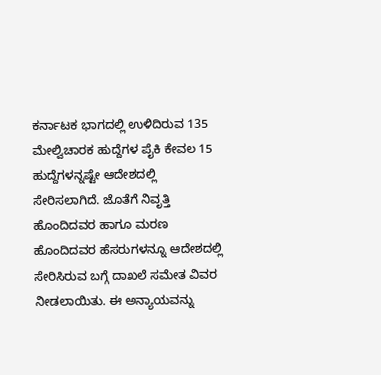ಕರ್ನಾಟಕ ಭಾಗದಲ್ಲಿ ಉಳಿದಿರುವ 135 ಮೇಲ್ವಿಚಾರಕ ಹುದ್ದೆಗಳ ಪೈಕಿ ಕೇವಲ 15 ಹುದ್ದೆಗಳನ್ನಷ್ಟೇ ಆದೇಶದಲ್ಲಿ ಸೇರಿಸಲಾಗಿದೆ. ಜೊತೆಗೆ ನಿವೃತ್ತಿ ಹೊಂದಿದವರ ಹಾಗೂ ಮರಣ ಹೊಂದಿದವರ ಹೆಸರುಗಳನ್ನೂ ಆದೇಶದಲ್ಲಿ ಸೇರಿಸಿರುವ ಬಗ್ಗೆ ದಾಖಲೆ ಸಮೇತ ವಿವರ ನೀಡಲಾಯಿತು. ಈ ಅನ್ಯಾಯವನ್ನು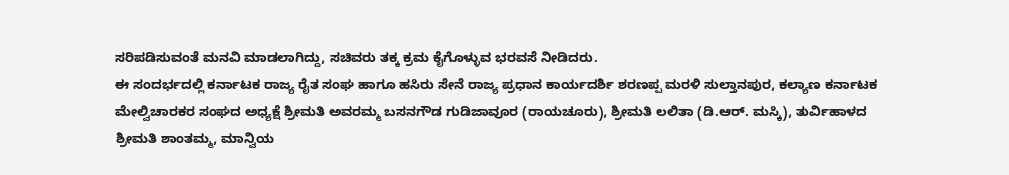ಸರಿಪಡಿಸುವಂತೆ ಮನವಿ ಮಾಡಲಾಗಿದ್ದು, ಸಚಿವರು ತಕ್ಕ ಕ್ರಮ ಕೈಗೊಳ್ಳುವ ಭರವಸೆ ನೀಡಿದರು.
ಈ ಸಂದರ್ಭದಲ್ಲಿ ಕರ್ನಾಟಕ ರಾಜ್ಯ ರೈತ ಸಂಘ ಹಾಗೂ ಹಸಿರು ಸೇನೆ ರಾಜ್ಯ ಪ್ರಧಾನ ಕಾರ್ಯದರ್ಶಿ ಶರಣಪ್ಪ ಮರಳಿ ಸುಲ್ತಾನಪುರ, ಕಲ್ಯಾಣ ಕರ್ನಾಟಕ ಮೇಲ್ವಿಚಾರಕರ ಸಂಘದ ಅಧ್ಯಕ್ಷೆ ಶ್ರೀಮತಿ ಅವರಮ್ಮ ಬಸನಗೌಡ ಗುಡಿಜಾವೂರ (ರಾಯಚೂರು), ಶ್ರೀಮತಿ ಲಲಿತಾ (ಡಿ.ಆರ್. ಮಸ್ಕಿ), ತುರ್ವಿಹಾಳದ ಶ್ರೀಮತಿ ಶಾಂತಮ್ಮ, ಮಾನ್ವಿಯ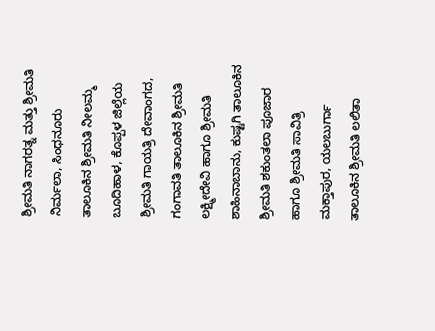ಶ್ರೀಮತಿ ನಾಗರತ್ನ ಮತ್ತು ಶ್ರೀಮತಿ ನಿರ್ಮಲಾ, ಸಿಂಧನೂರು ತಾಲೂಕಿನ ಶ್ರೀಮತಿ ನೀಲಮ್ಮ ಬೂದಿಹಾಳ, ಕೊಪ್ಪಳ ಜಿಲ್ಲೆಯ ಶ್ರೀಮತಿ ಗಾಯತ್ರಿ ದೇವಾಂಗದ, ಗಂಗಾವತಿ ತಾಲೂಕಿನ ಶ್ರೀಮತಿ ಲಕ್ಷ್ಮೀದೇವಿ ಹಾಗೂ ಶ್ರೀಮತಿ ಶಾಹಿನಾಬಾನು, ಕುಷ್ಟಗಿ ತಾಲೂಕಿನ ಶ್ರೀಮತಿ ಶಕುಂತಲಾ ಪೂಜಾರ ಹಾಗೂ ಶ್ರೀಮತಿ ಸಾವಿತ್ರಿ ಮಕ್ತಾಪುರ, ಯಲಬುರ್ಗಾ ತಾಲೂಕಿನ ಶ್ರೀಮತಿ ಲಲಿತಾ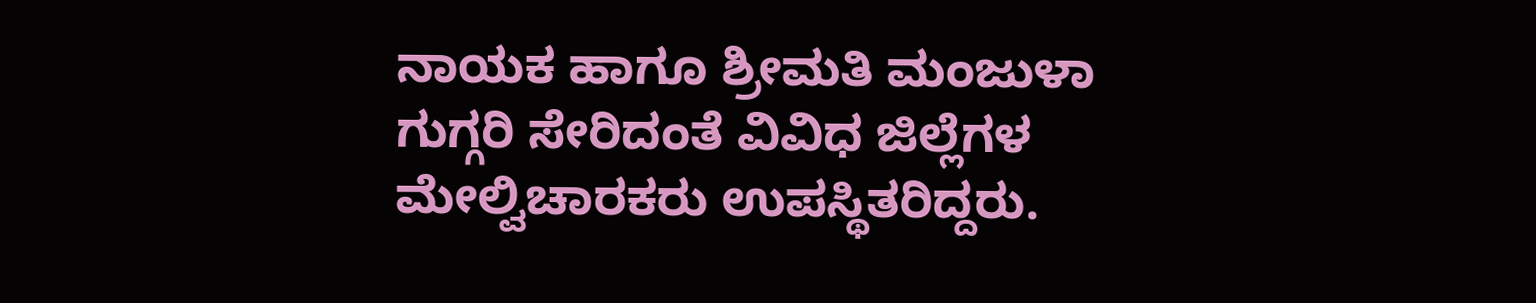ನಾಯಕ ಹಾಗೂ ಶ್ರೀಮತಿ ಮಂಜುಳಾ ಗುಗ್ಗರಿ ಸೇರಿದಂತೆ ವಿವಿಧ ಜಿಲ್ಲೆಗಳ ಮೇಲ್ವಿಚಾರಕರು ಉಪಸ್ಥಿತರಿದ್ದರು.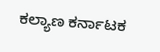ಕಲ್ಯಾಣ ಕರ್ನಾಟಕ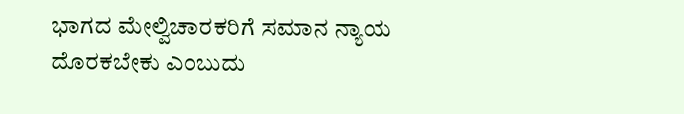ಭಾಗದ ಮೇಲ್ವಿಚಾರಕರಿಗೆ ಸಮಾನ ನ್ಯಾಯ ದೊರಕಬೇಕು ಎಂಬುದು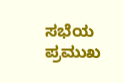ಸಭೆಯ ಪ್ರಮುಖ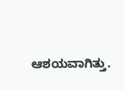ಆಶಯವಾಗಿತ್ತು.